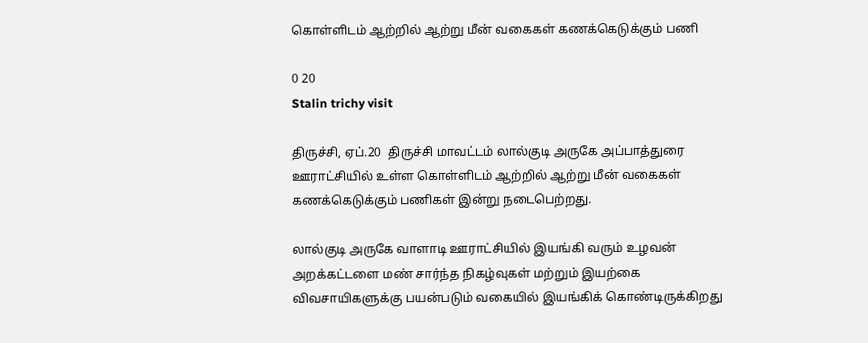கொள்ளிடம் ஆற்றில் ஆற்று மீன் வகைகள் கணக்கெடுக்கும் பணி

0 20
Stalin trichy visit

திருச்சி, ஏப்.20  திருச்சி மாவட்டம் லால்குடி அருகே அப்பாத்துரை ஊராட்சியில் உள்ள கொள்ளிடம் ஆற்றில் ஆற்று மீன் வகைகள் கணக்கெடுக்கும் பணிகள் இன்று நடைபெற்றது.

லால்குடி அருகே வாளாடி ஊராட்சியில் இயங்கி வரும் உழவன் அறக்கட்டளை மண் சார்ந்த நிகழ்வுகள் மற்றும் இயற்கை விவசாயிகளுக்கு பயன்படும் வகையில் இயங்கிக் கொண்டிருக்கிறது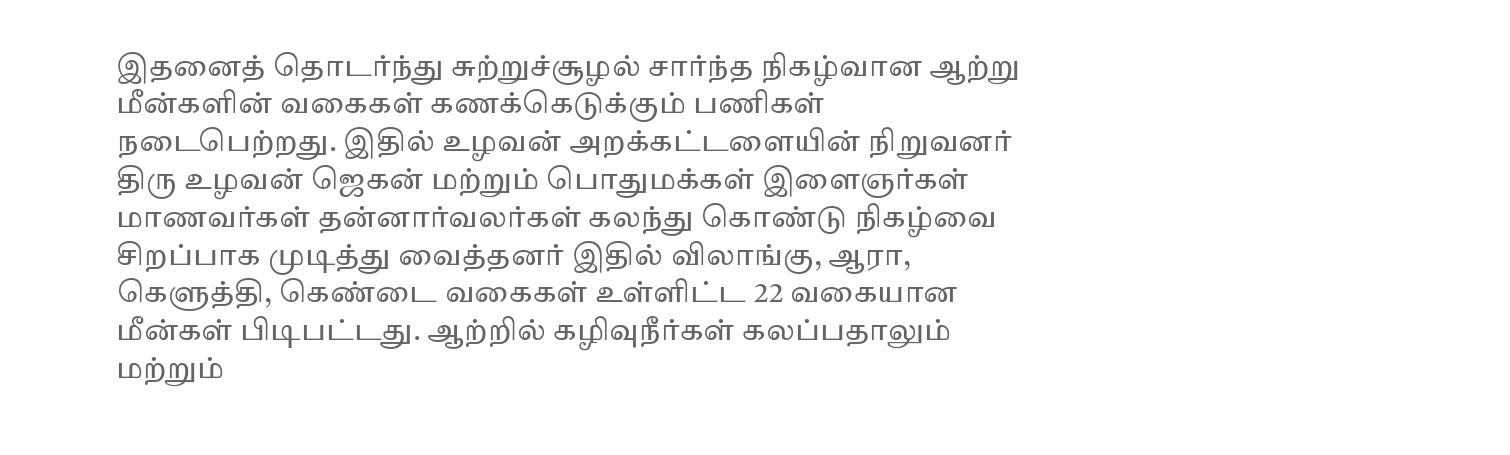இதனைத் தொடர்ந்து சுற்றுச்சூழல் சார்ந்த நிகழ்வான ஆற்று மீன்களின் வகைகள் கணக்கெடுக்கும் பணிகள் நடைபெற்றது. இதில் உழவன் அறக்கட்டளையின் நிறுவனர் திரு உழவன் ஜெகன் மற்றும் பொதுமக்கள் இளைஞர்கள் மாணவர்கள் தன்னார்வலர்கள் கலந்து கொண்டு நிகழ்வை சிறப்பாக முடித்து வைத்தனர் இதில் விலாங்கு, ஆரா, கெளுத்தி, கெண்டை வகைகள் உள்ளிட்ட 22 வகையான மீன்கள் பிடிபட்டது. ஆற்றில் கழிவுநீர்கள் கலப்பதாலும் மற்றும்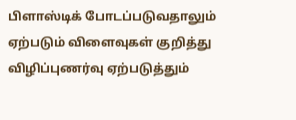பிளாஸ்டிக் போடப்படுவதாலும் ஏற்படும் விளைவுகள் குறித்து விழிப்புணர்வு ஏற்படுத்தும்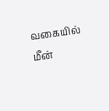வகையில் மீன்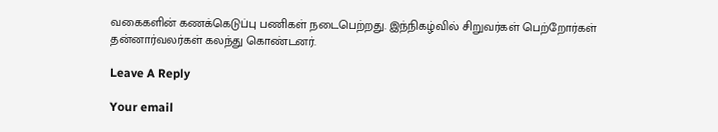வகைகளின் கணக்கெடுப்பு பணிகள் நடைபெற்றது. இந்நிகழ்வில் சிறுவர்கள் பெற்றோர்கள் தன்னார்வலர்கள் கலந்து கொண்டனர்.

Leave A Reply

Your email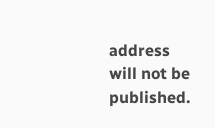address will not be published.